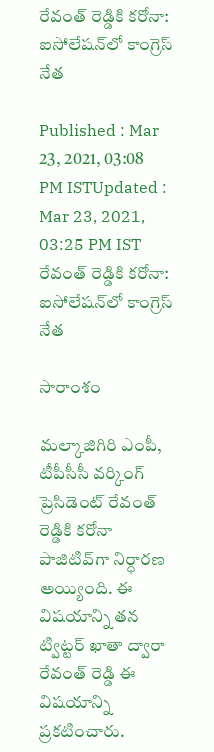రేవంత్ రెడ్డికి కరోనా: ఐసోలేషన్‌లో కాంగ్రెస్ నేత

Published : Mar 23, 2021, 03:08 PM ISTUpdated : Mar 23, 2021, 03:25 PM IST
రేవంత్ రెడ్డికి కరోనా: ఐసోలేషన్‌లో కాంగ్రెస్ నేత

సారాంశం

మల్కాజిగిరి ఎంపీ, టీపీసీసీ వర్కింగ్ ప్రెసిడెంట్ రేవంత్ రెడ్డికి కరోనా పాజిటివ్‌గా నిర్ధారణ అయ్యింది. ఈ విషయాన్ని తన ట్విట్టర్ ఖాతా ద్వారా  రేవంత్ రెడ్డి ఈ విషయాన్ని ప్రకటించారు.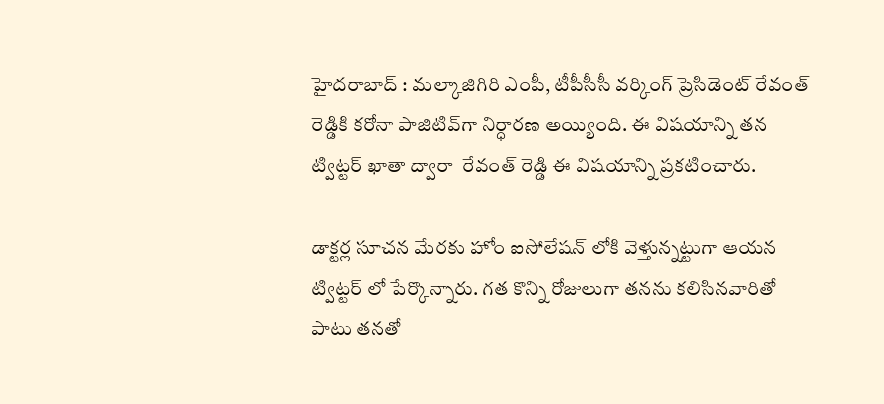హైదరాబాద్ : మల్కాజిగిరి ఎంపీ, టీపీసీసీ వర్కింగ్ ప్రెసిడెంట్ రేవంత్ రెడ్డికి కరోనా పాజిటివ్‌గా నిర్ధారణ అయ్యింది. ఈ విషయాన్ని తన ట్విట్టర్ ఖాతా ద్వారా  రేవంత్ రెడ్డి ఈ విషయాన్ని ప్రకటించారు.

డాక్టర్ల సూచన మేరకు హోం ఐసోలేషన్ లోకి వెళ్తున్నట్టుగా ఆయన ట్విట్టర్ లో పేర్కొన్నారు. గత కొన్ని రోజులుగా తనను కలిసినవారితో పాటు తనతో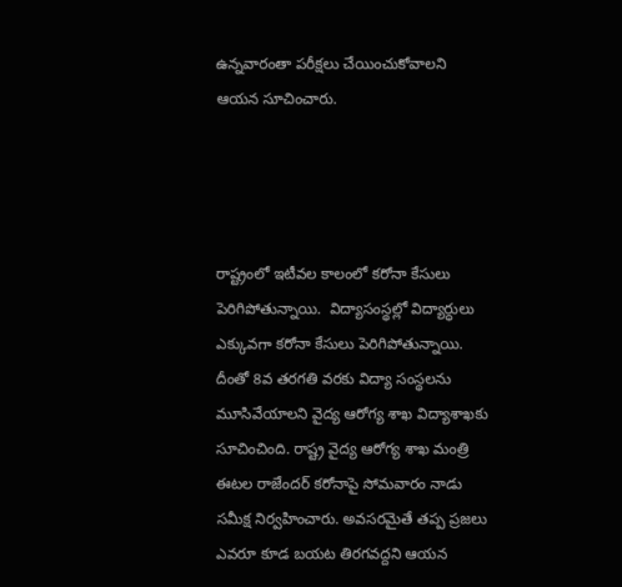ఉన్నవారంతా పరీక్షలు చేయించుకోవాలని ఆయన సూచించారు.




రాష్ట్రంలో ఇటీవల కాలంలో కరోనా కేసులు పెరిగిపోతున్నాయి.  విద్యాసంస్థల్లో విద్యార్ధులు ఎక్కువగా కరోనా కేసులు పెరిగిపోతున్నాయి. దీంతో 8వ తరగతి వరకు విద్యా సంస్థలను మూసివేయాలని వైద్య ఆరోగ్య శాఖ విద్యాశాఖకు సూచించింది. రాష్ట్ర వైద్య ఆరోగ్య శాఖ మంత్రి ఈటల రాజేందర్ కరోనాపై సోమవారం నాడు సమీక్ష నిర్వహించారు. అవసరమైతే తప్ప ప్రజలు ఎవరూ కూడ బయట తిరగవద్దని ఆయన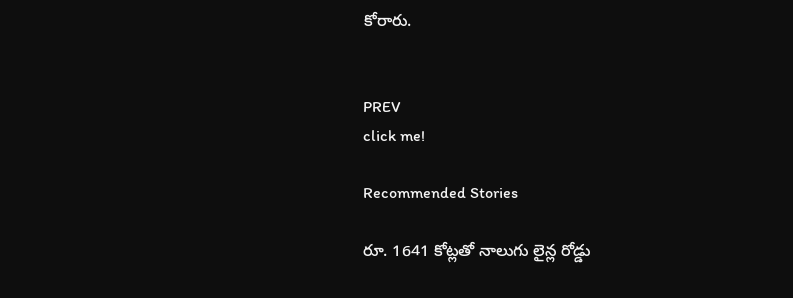కోరారు.


PREV
click me!

Recommended Stories

రూ. 1641 కోట్ల‌తో నాలుగు లైన్ల రోడ్డు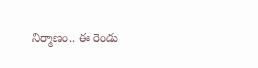నిర్మాణం.. ఈ రెండు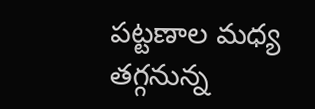ప‌ట్ట‌ణాల మ‌ధ్య త‌గ్గ‌నున్న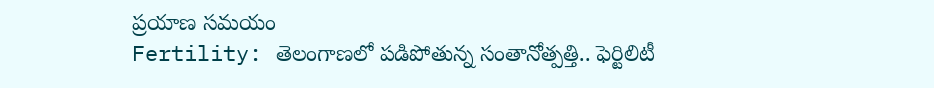ప్ర‌యాణ స‌మ‌యం
Fertility: తెలంగాణ‌లో ప‌డిపోతున్న సంతానోత్ప‌త్తి.. ఫెర్టిలిటీ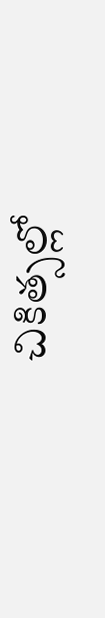చికిత్సల్లో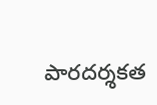పారదర్శకత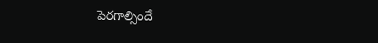పెరగాల్సిందే